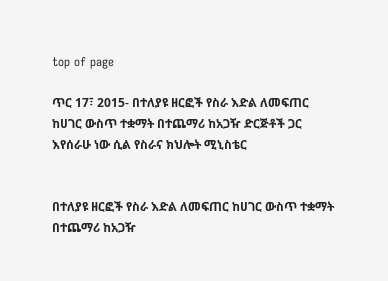top of page

ጥር 17፣ 2015- በተለያዩ ዘርፎች የስራ እድል ለመፍጠር ከሀገር ውስጥ ተቋማት በተጨማሪ ከአጋዥ ድርጅቶች ጋር እየሰራሁ ነው ሲል የስራና ክህሎት ሚኒስቴር


በተለያዩ ዘርፎች የስራ እድል ለመፍጠር ከሀገር ውስጥ ተቋማት በተጨማሪ ከአጋዥ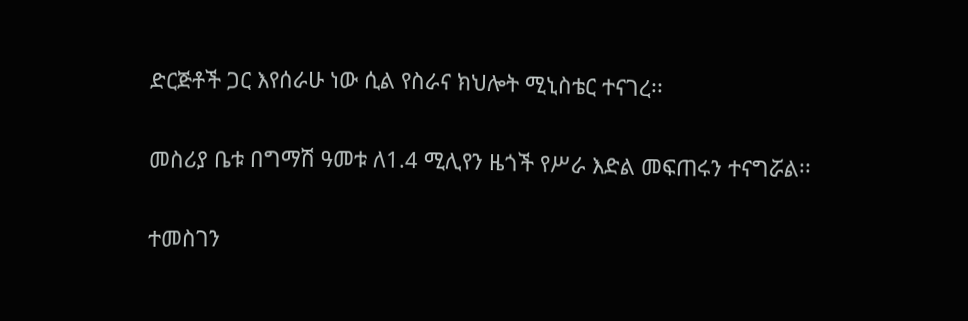ድርጅቶች ጋር እየሰራሁ ነው ሲል የስራና ክህሎት ሚኒስቴር ተናገረ፡፡


መስሪያ ቤቱ በግማሽ ዓመቱ ለ1.4 ሚሊየን ዜጎች የሥራ እድል መፍጠሩን ተናግሯል፡፡


ተመስገን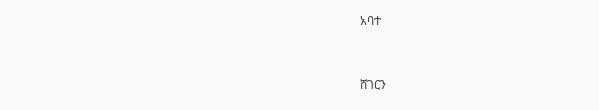አባተ


ሸገርን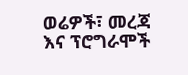ወሬዎች፣ መረጃ እና ፕሮግራሞች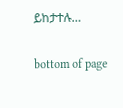ይከታተሉ…

bottom of page